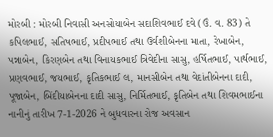મોરબી : મોરબી નિવાસી અનસોયાબેન સદાશિવભાઈ દવે (ઉં. વ. 83) તે કપિલભાઈ, સતિષભાઈ, પ્રદીપભાઈ તથા ઉર્વશીબેનના માતા, રેખાબેન, પન્નાબેન, કિરણબેન તથા વિનાયકભાઈ ત્રિવેદીના સાસુ, હર્ષિતભાઈ, પાર્થભાઈ, પ્રણવભાઈ, જયભાઈ, કૃતિકભાઈ લ, માનસીબેન તથા વેદાંતીબેનના દાદી, પૂજાબેન, બિંદીયાબેનના દાદી સાસુ, નિર્મિતભાઈ, કૃતિબેન તથા શિવમભાઈના નાનીનું તારીખ 7-1-2026 ને બુધવારના રોજ અવસાન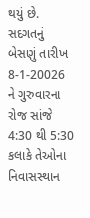થયું છે. સદગતનું બેસણું તારીખ 8-1-20026 ને ગુરુવારના રોજ સાંજે 4:30 થી 5:30 કલાકે તેઓના નિવાસસ્થાન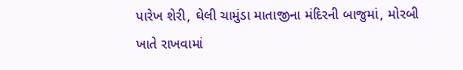પારેખ શેરી, ઘેલી ચામુંડા માતાજીના મંદિરની બાજુમાં, મોરબી ખાતે રાખવામાં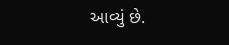આવ્યું છે.